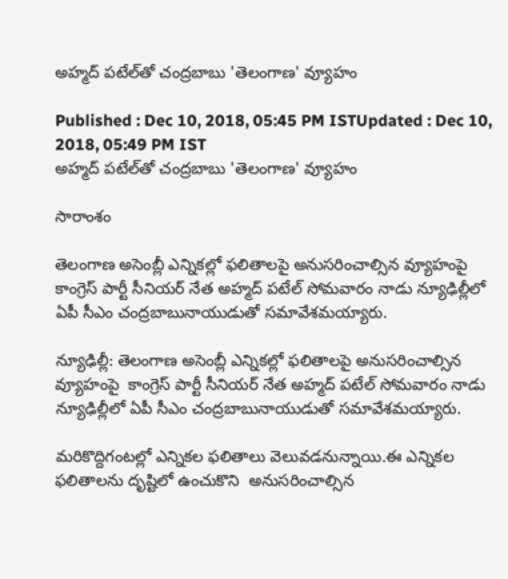అహ్మద్ పటేల్‌తో చంద్రబాబు 'తెలంగాణ' వ్యూహం

Published : Dec 10, 2018, 05:45 PM ISTUpdated : Dec 10, 2018, 05:49 PM IST
అహ్మద్ పటేల్‌తో చంద్రబాబు 'తెలంగాణ' వ్యూహం

సారాంశం

తెలంగాణ అసెంబ్లీ ఎన్నికల్లో ఫలితాలపై అనుసరించాల్సిన వ్యూహంపై  కాంగ్రెస్ పార్టీ సీనియర్‌ నేత అహ్మద్‌ పటేల్ సోమవారం నాడు న్యూఢిల్లీలో ఏపీ సీఎం చంద్రబాబునాయుడుతో సమావేశమయ్యారు.

న్యూఢిల్లీ: తెలంగాణ అసెంబ్లీ ఎన్నికల్లో ఫలితాలపై అనుసరించాల్సిన వ్యూహంపై  కాంగ్రెస్ పార్టీ సీనియర్‌ నేత అహ్మద్‌ పటేల్ సోమవారం నాడు న్యూఢిల్లీలో ఏపీ సీఎం చంద్రబాబునాయుడుతో సమావేశమయ్యారు.

మరికొద్దిగంటల్లో ఎన్నికల ఫలితాలు వెలువడనున్నాయి.ఈ ఎన్నికల ఫలితాలను దృష్టిలో ఉంచుకొని  అనుసరించాల్సిన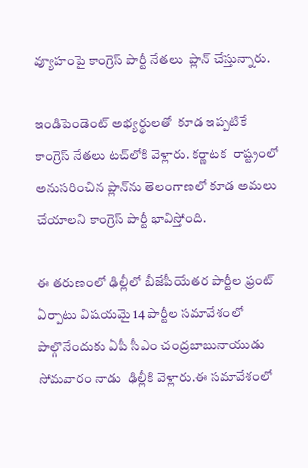వ్యూహంపై కాంగ్రెస్ పార్టీ నేతలు  ప్లాన్ చేస్తున్నారు.

ఇండిపెండెంట్ అభ్యర్థులతో  కూడ ఇప్పటికే  కాంగ్రెస్ నేతలు టచ్‌లోకి వెళ్లారు. కర్ణాటక  రాష్ట్రంలో అనుసరించిన ప్లాన్‌ను తెలంగాణలో కూడ అమలు చేయాలని కాంగ్రెస్ పార్టీ భావిస్తోంది.

ఈ తరుణంలో ఢిల్లీలో బీజేపీయేతర పార్టీల ఫ్రంట్ ఏర్పాటు విషయమై 14 పార్టీల సమావేశంలో పాల్గొనేందుకు ఏపీ సీఎం చంద్రబాబునాయుడు సోమవారం నాడు  ఢిల్లీకి వెళ్లారు.ఈ సమావేశంలో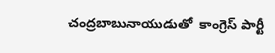చంద్రబాబునాయుడుతో  కాంగ్రెస్ పార్టీ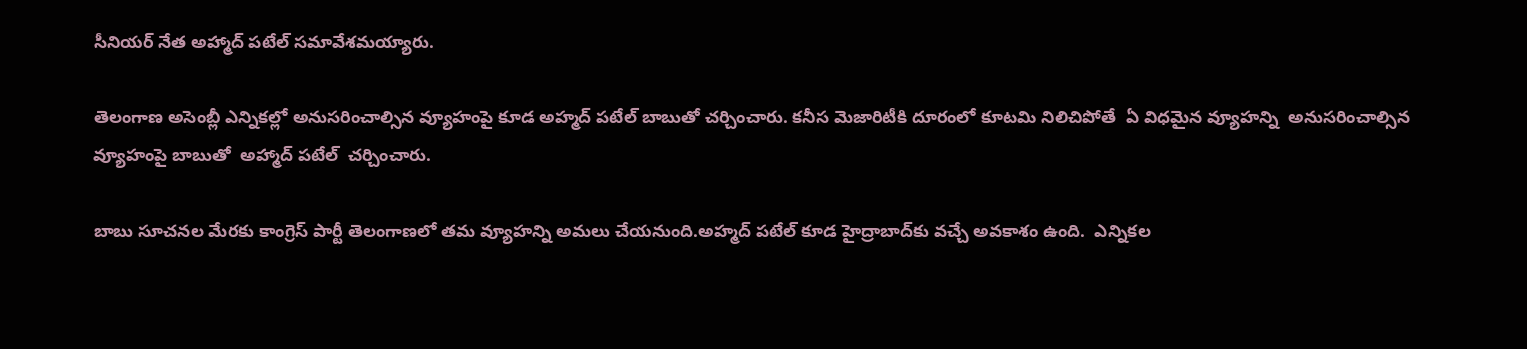సీనియర్ నేత అహ్మాద్ పటేల్ సమావేశమయ్యారు.

తెలంగాణ అసెంబ్లీ ఎన్నికల్లో అనుసరించాల్సిన వ్యూహంపై కూడ అహ్మద్ పటేల్ బాబుతో చర్చించారు. కనీస మెజారిటీకి దూరంలో కూటమి నిలిచిపోతే  ఏ విధమైన వ్యూహన్ని  అనుసరించాల్సిన వ్యూహంపై బాబుతో  అహ్మాద్ పటేల్  చర్చించారు.

బాబు సూచనల మేరకు కాంగ్రెస్ పార్టీ తెలంగాణలో తమ వ్యూహన్ని అమలు చేయనుంది.అహ్మద్ పటేల్ కూడ హైద్రాబాద్‌కు వచ్చే అవకాశం ఉంది.  ఎన్నికల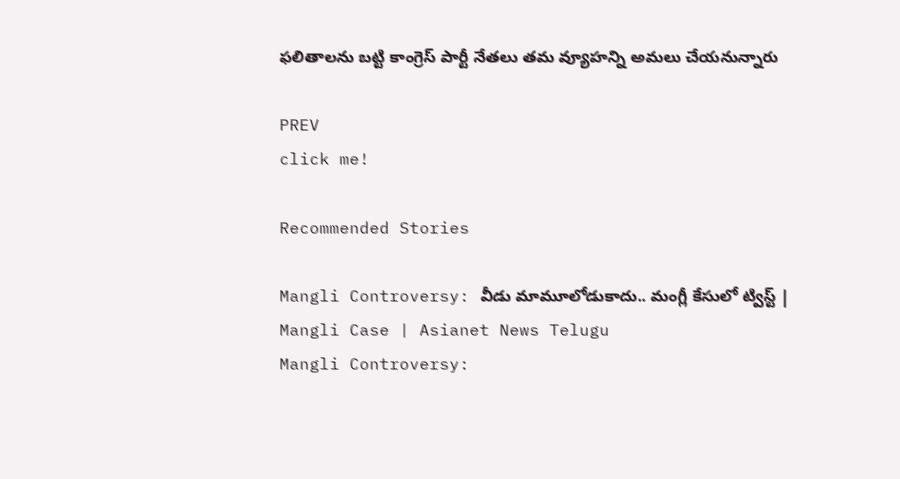ఫలితాలను బట్టి కాంగ్రెస్ పార్టీ నేతలు తమ వ్యూహన్ని అమలు చేయనున్నారు

PREV
click me!

Recommended Stories

Mangli Controversy: వీడు మామూలోడుకాదు.. మంగ్లీ కేసులో ట్విస్ట్ | Mangli Case | Asianet News Telugu
Mangli Controversy: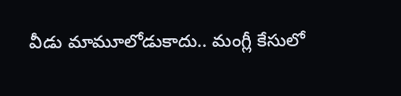వీడు మామూలోడుకాదు.. మంగ్లీ కేసులో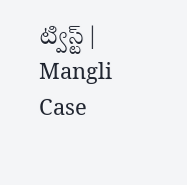ట్విస్ట్ | Mangli Case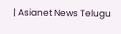| Asianet News Telugu